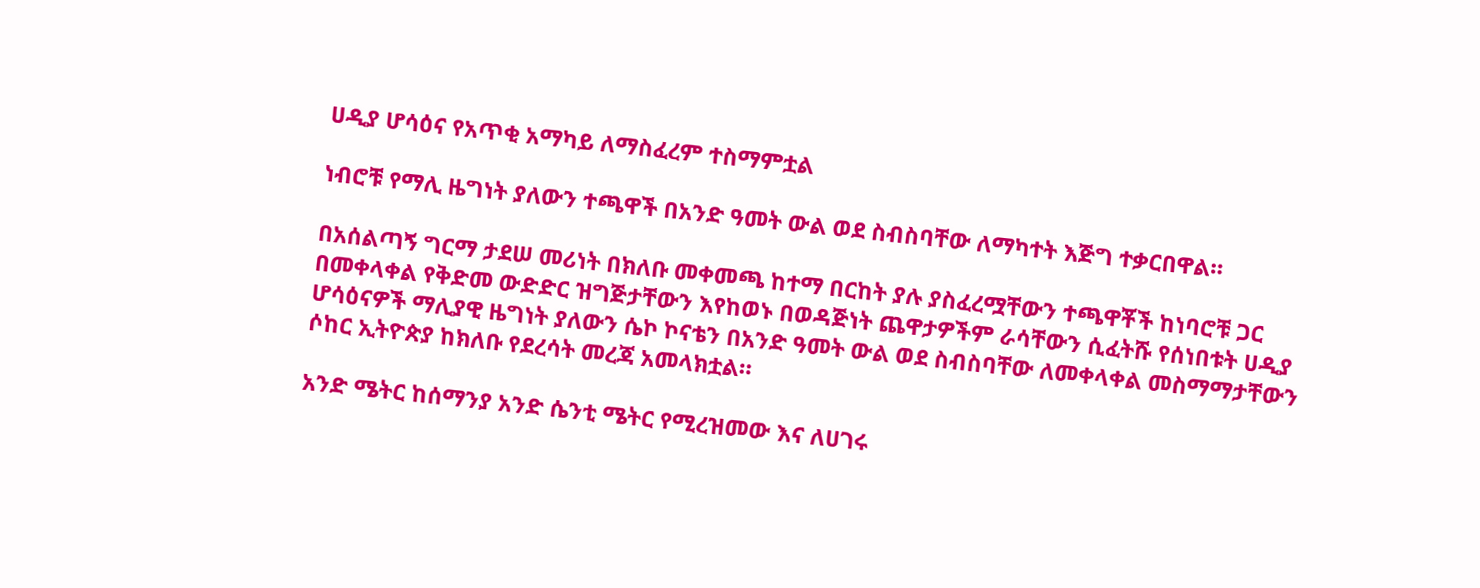ሀዲያ ሆሳዕና የአጥቂ አማካይ ለማስፈረም ተስማምቷል

ነብሮቹ የማሊ ዜግነት ያለውን ተጫዋች በአንድ ዓመት ውል ወደ ስብስባቸው ለማካተት እጅግ ተቃርበዋል።

በአሰልጣኝ ግርማ ታደሠ መሪነት በክለቡ መቀመጫ ከተማ በርከት ያሉ ያስፈረሟቸውን ተጫዋቾች ከነባሮቹ ጋር በመቀላቀል የቅድመ ውድድር ዝግጅታቸውን እየከወኑ በወዳጅነት ጨዋታዎችም ራሳቸውን ሲፈትሹ የሰነበቱት ሀዲያ ሆሳዕናዎች ማሊያዊ ዜግነት ያለውን ሴኮ ኮናቴን በአንድ ዓመት ውል ወደ ስብስባቸው ለመቀላቀል መስማማታቸውን ሶከር ኢትዮጵያ ከክለቡ የደረሳት መረጃ አመላክቷል።

አንድ ሜትር ከሰማንያ አንድ ሴንቲ ሜትር የሚረዝመው እና ለሀገሩ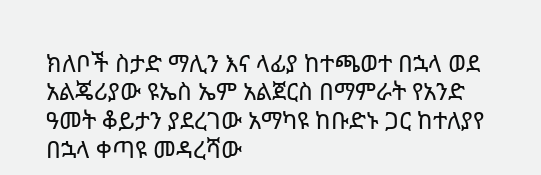ክለቦች ስታድ ማሊን እና ላፊያ ከተጫወተ በኋላ ወደ አልጄሪያው ዩኤስ ኤም አልጀርስ በማምራት የአንድ ዓመት ቆይታን ያደረገው አማካዩ ከቡድኑ ጋር ከተለያየ በኋላ ቀጣዩ መዳረሻው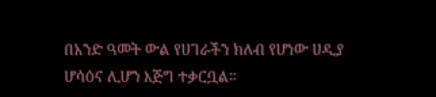በአንድ ዓመት ውል የሀገራችን ክለብ የሆነው ሀዲያ ሆሳዕና ሊሆን እጅግ ተቃርቧል።